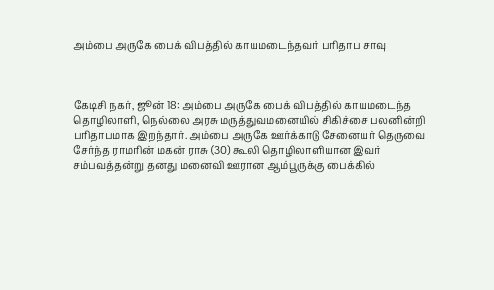அம்பை அருகே பைக் விபத்தில் காயமடைந்தவர் பரிதாப சாவு



கேடிசி நகர், ஜூன் 18: அம்பை அருகே பைக் விபத்தில் காயமடைந்த தொழிலாளி, நெல்லை அரசு மருத்துவமனையில் சிகிச்சை பலனின்றி பரிதாபமாக இறந்தார். அம்பை அருகே ஊர்க்காடு சேனையர் தெருவை சேர்ந்த ராமரின் மகன் ராசு (30) கூலி தொழிலாளியான இவர் சம்பவத்தன்று தனது மனைவி ஊரான ஆம்பூருக்கு பைக்கில்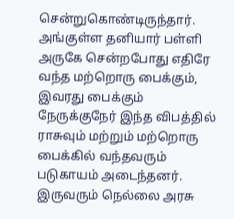சென்றுகொண்டிருந்தார். அங்குள்ள தனியார் பள்ளி அருகே சென்றபோது எதிரே வந்த மற்றொரு பைக்கும், இவரது பைக்கும் நேருக்குநேர் இந்த விபத்தில் ராசுவும் மற்றும் மற்றொரு பைக்கில் வந்தவரும் படுகாயம் அடைந்தனர். இருவரும் நெல்லை அரசு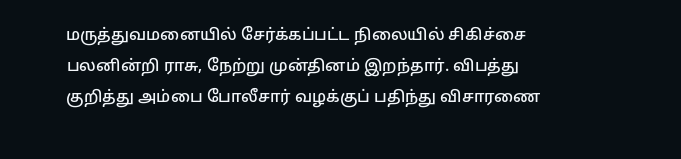மருத்துவமனையில் சேர்க்கப்பட்ட நிலையில் சிகிச்சை பலனின்றி ராசு, நேற்று முன்தினம் இறந்தார். விபத்து குறித்து அம்பை போலீசார் வழக்குப் பதிந்து விசாரணை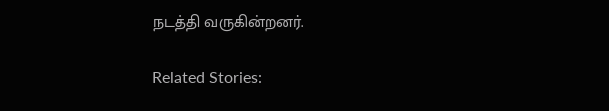நடத்தி வருகின்றனர்.

Related Stories: